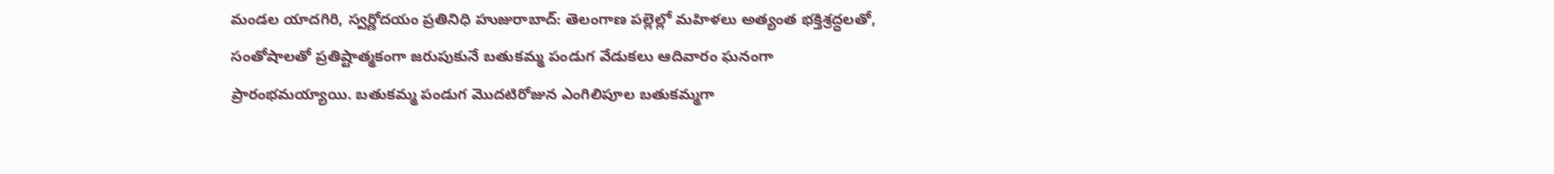మండల యాదగిరి, స్వర్ణోదయం ప్రతినిధి హుజురాబాద్: తెలంగాణ పల్లెల్లో మహిళలు అత్యంత భక్తిశ్రద్ధలతో, సంతోషాలతో ప్రతిష్టాత్మకంగా జరుపుకునే బతుకమ్మ పండుగ వేడుకలు ఆదివారం ఘనంగా ప్రారంభమయ్యాయి. బతుకమ్మ పండుగ మొదటిరోజున ఎంగిలిపూల బతుకమ్మగా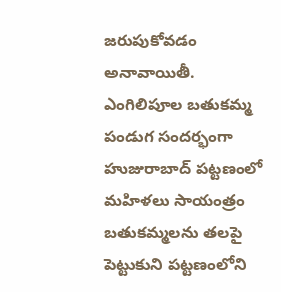జరుపుకోవడం అనావాయితీ. ఎంగిలిపూల బతుకమ్మ పండుగ సందర్భంగా హుజురాబాద్ పట్టణంలో మహిళలు సాయంత్రం బతుకమ్మలను తలపై పెట్టుకుని పట్టణంలోని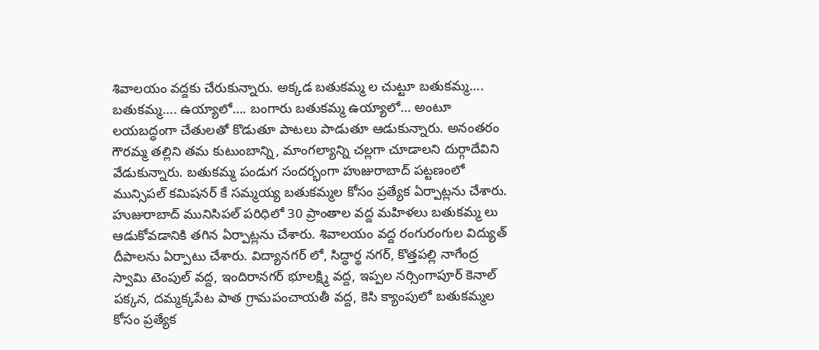శివాలయం వద్దకు చేరుకున్నారు. అక్కడ బతుకమ్మ ల చుట్టూ బతుకమ్మ…. బతుకమ్మ…. ఉయ్యాలో…. బంగారు బతుకమ్మ ఉయ్యాలో… అంటూ లయబద్ధంగా చేతులతో కొడుతూ పాటలు పాడుతూ ఆడుకున్నారు. అనంతరం గౌరమ్మ తల్లిని తమ కుటుంబాన్ని, మాంగల్యాన్ని చల్లగా చూడాలని దుర్గాదేవిని వేడుకున్నారు. బతుకమ్మ పండుగ సందర్భంగా హుజురాబాద్ పట్టణంలో మున్సిపల్ కమిషనర్ కే సమ్మయ్య బతుకమ్మల కోసం ప్రత్యేక ఏర్పాట్లను చేశారు. హుజురాబాద్ మునిసిపల్ పరిధిలో 30 ప్రాంతాల వద్ద మహిళలు బతుకమ్మ లు ఆడుకోవడానికి తగిన ఏర్పాట్లను చేశారు. శివాలయం వద్ద రంగురంగుల విద్యుత్ దీపాలను ఏర్పాటు చేశారు. విద్యానగర్ లో, సిద్ధార్థ నగర్, కొత్తపల్లి నాగేంద్ర స్వామి టెంపుల్ వద్ద, ఇందిరానగర్ భూలక్ష్మి వద్ద, ఇప్పల నర్సింగాపూర్ కెనాల్ పక్కన, దమ్మక్కపేట పాత గ్రామపంచాయతీ వద్ద, కెసి క్యాంపులో బతుకమ్మల కోసం ప్రత్యేక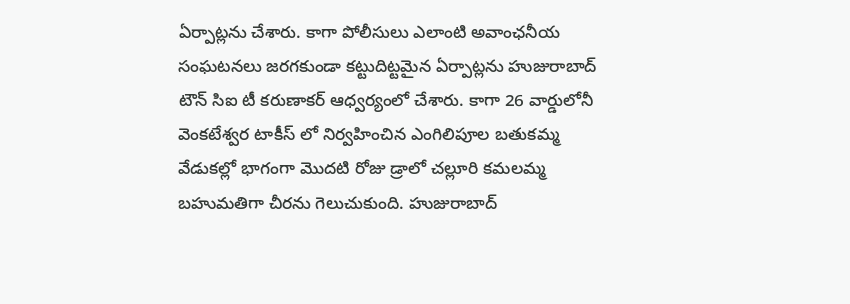ఏర్పాట్లను చేశారు. కాగా పోలీసులు ఎలాంటి అవాంఛనీయ సంఘటనలు జరగకుండా కట్టుదిట్టమైన ఏర్పాట్లను హుజురాబాద్ టౌన్ సిఐ టీ కరుణాకర్ ఆధ్వర్యంలో చేశారు. కాగా 26 వార్డులోనీ వెంకటేశ్వర టాకీస్ లో నిర్వహించిన ఎంగిలిపూల బతుకమ్మ వేడుకల్లో భాగంగా మొదటి రోజు డ్రాలో చల్లూరి కమలమ్మ బహుమతిగా చీరను గెలుచుకుంది. హుజురాబాద్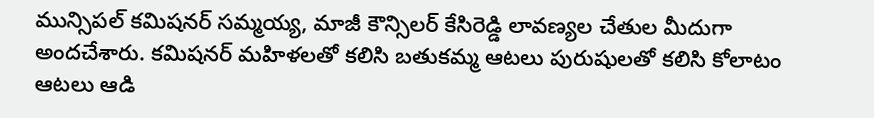మున్సిపల్ కమిషనర్ సమ్మయ్య, మాజీ కౌన్సిలర్ కేసిరెడ్డి లావణ్యల చేతుల మీదుగా అందచేశారు. కమిషనర్ మహిళలతో కలిసి బతుకమ్మ ఆటలు పురుషులతో కలిసి కోలాటం ఆటలు ఆడి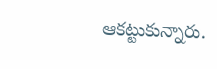ఆకట్టుకున్నారు.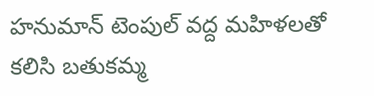హనుమాన్ టెంపుల్ వద్ద మహిళలతో కలిసి బతుకమ్మ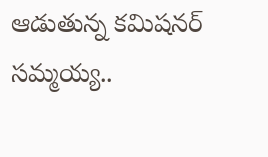ఆడుతున్న కమిషనర్ సమ్మయ్య..